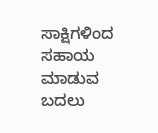ಸಾಕ್ಷಿಗಳಿಂದ ಸಹಾಯ ಮಾಡುವ ಬದಲು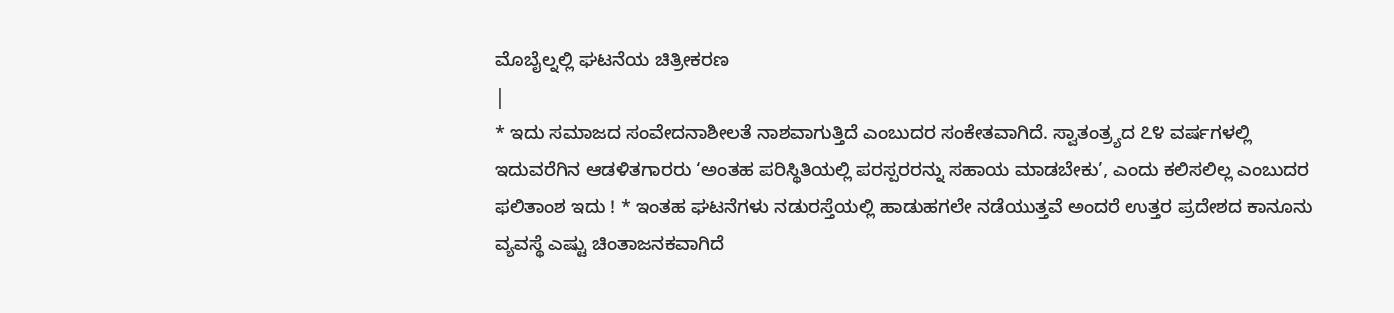ಮೊಬೈಲ್ನಲ್ಲಿ ಘಟನೆಯ ಚಿತ್ರೀಕರಣ
|
* ಇದು ಸಮಾಜದ ಸಂವೇದನಾಶೀಲತೆ ನಾಶವಾಗುತ್ತಿದೆ ಎಂಬುದರ ಸಂಕೇತವಾಗಿದೆ. ಸ್ವಾತಂತ್ರ್ಯದ ೭೪ ವರ್ಷಗಳಲ್ಲಿ ಇದುವರೆಗಿನ ಆಡಳಿತಗಾರರು ‘ಅಂತಹ ಪರಿಸ್ಥಿತಿಯಲ್ಲಿ ಪರಸ್ಪರರನ್ನು ಸಹಾಯ ಮಾಡಬೇಕು’, ಎಂದು ಕಲಿಸಲಿಲ್ಲ ಎಂಬುದರ ಫಲಿತಾಂಶ ಇದು ! * ಇಂತಹ ಘಟನೆಗಳು ನಡುರಸ್ತೆಯಲ್ಲಿ ಹಾಡುಹಗಲೇ ನಡೆಯುತ್ತವೆ ಅಂದರೆ ಉತ್ತರ ಪ್ರದೇಶದ ಕಾನೂನು ವ್ಯವಸ್ಥೆ ಎಷ್ಟು ಚಿಂತಾಜನಕವಾಗಿದೆ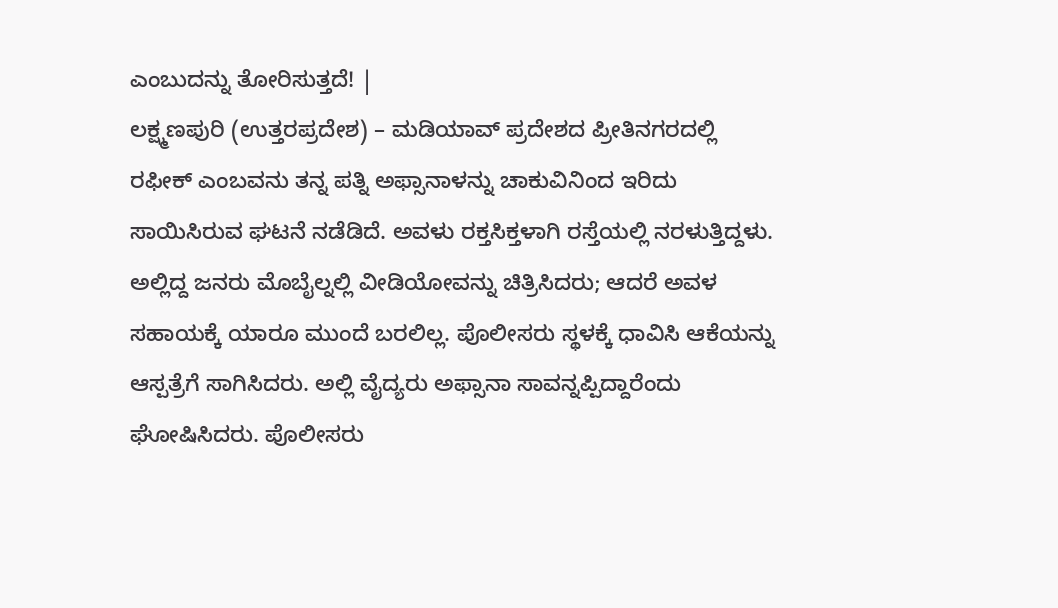ಎಂಬುದನ್ನು ತೋರಿಸುತ್ತದೆ! |
ಲಕ್ಷ್ಮಣಪುರಿ (ಉತ್ತರಪ್ರದೇಶ) – ಮಡಿಯಾವ್ ಪ್ರದೇಶದ ಪ್ರೀತಿನಗರದಲ್ಲಿ ರಫೀಕ್ ಎಂಬವನು ತನ್ನ ಪತ್ನಿ ಅಫ್ಸಾನಾಳನ್ನು ಚಾಕುವಿನಿಂದ ಇರಿದು ಸಾಯಿಸಿರುವ ಘಟನೆ ನಡೆಡಿದೆ. ಅವಳು ರಕ್ತಸಿಕ್ತಳಾಗಿ ರಸ್ತೆಯಲ್ಲಿ ನರಳುತ್ತಿದ್ದಳು. ಅಲ್ಲಿದ್ದ ಜನರು ಮೊಬೈಲ್ನಲ್ಲಿ ವೀಡಿಯೋವನ್ನು ಚಿತ್ರಿಸಿದರು; ಆದರೆ ಅವಳ ಸಹಾಯಕ್ಕೆ ಯಾರೂ ಮುಂದೆ ಬರಲಿಲ್ಲ. ಪೊಲೀಸರು ಸ್ಥಳಕ್ಕೆ ಧಾವಿಸಿ ಆಕೆಯನ್ನು ಆಸ್ಪತ್ರೆಗೆ ಸಾಗಿಸಿದರು. ಅಲ್ಲಿ ವೈದ್ಯರು ಅಫ್ಸಾನಾ ಸಾವನ್ನಪ್ಪಿದ್ದಾರೆಂದು ಘೋಷಿಸಿದರು. ಪೊಲೀಸರು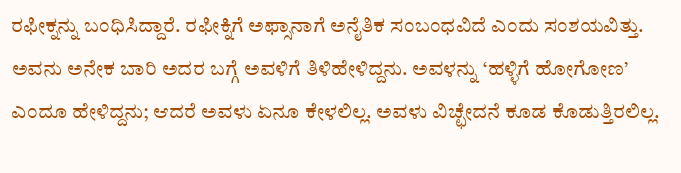ರಫೀಕ್ನನ್ನು ಬಂಧಿಸಿದ್ದಾರೆ. ರಫೀಕ್ನಿಗೆ ಅಫ್ಸಾನಾಗೆ ಅನೈತಿಕ ಸಂಬಂಧವಿದೆ ಎಂದು ಸಂಶಯವಿತ್ತು. ಅವನು ಅನೇಕ ಬಾರಿ ಅದರ ಬಗ್ಗೆ ಅವಳಿಗೆ ತಿಳಿಹೇಳಿದ್ದನು. ಅವಳನ್ನು ‘ಹಳ್ಳಿಗೆ ಹೋಗೋಣ’ ಎಂದೂ ಹೇಳಿದ್ದನು; ಆದರೆ ಅವಳು ಏನೂ ಕೇಳಲಿಲ್ಲ. ಅವಳು ವಿಚ್ಛೇದನೆ ಕೂಡ ಕೊಡುತ್ತಿರಲಿಲ್ಲ.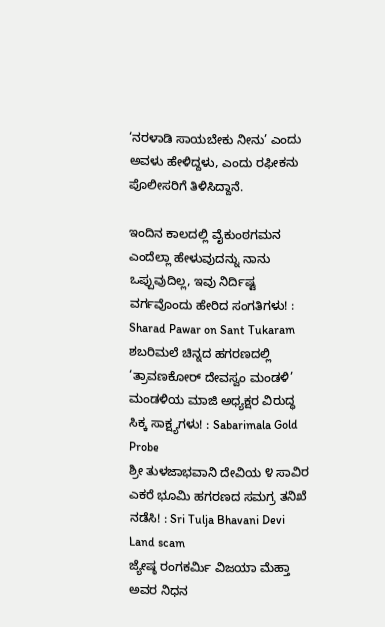‘ನರಳಾಡಿ ಸಾಯಬೇಕು ನೀನು’ ಎಂದು ಅವಳು ಹೇಳಿದ್ದಳು, ಎಂದು ರಫೀಕನು ಪೊಲೀಸರಿಗೆ ತಿಳಿಸಿದ್ದಾನೆ.

ಇಂದಿನ ಕಾಲದಲ್ಲಿ ವೈಕುಂಠಗಮನ ಎಂದೆಲ್ಲಾ ಹೇಳುವುದನ್ನು ನಾನು ಒಪ್ಪುವುದಿಲ್ಲ, ಇವು ನಿರ್ದಿಷ್ಟ ವರ್ಗವೊಂದು ಹೇರಿದ ಸಂಗತಿಗಳು! : Sharad Pawar on Sant Tukaram
ಶಬರಿಮಲೆ ಚಿನ್ನದ ಹಗರಣದಲ್ಲಿ ‘ತ್ರಾವಣಕೋರ್ ದೇವಸ್ವಂ ಮಂಡಳಿ’ ಮಂಡಳಿಯ ಮಾಜಿ ಅಧ್ಯಕ್ಷರ ವಿರುದ್ಧ ಸಿಕ್ಕ ಸಾಕ್ಷ್ಯಗಳು! : Sabarimala Gold Probe
ಶ್ರೀ ತುಳಜಾಭವಾನಿ ದೇವಿಯ ೪ ಸಾವಿರ ಎಕರೆ ಭೂಮಿ ಹಗರಣದ ಸಮಗ್ರ ತನಿಖೆ ನಡೆಸಿ! : Sri Tulja Bhavani Devi Land scam
ಜ್ಯೇಷ್ಠ ರಂಗಕರ್ಮಿ ವಿಜಯಾ ಮೆಹ್ತಾ ಅವರ ನಿಧನ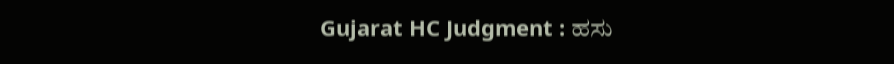Gujarat HC Judgment : ಹಸು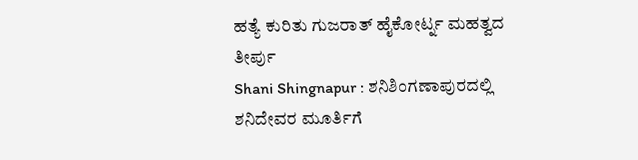ಹತ್ಯೆ ಕುರಿತು ಗುಜರಾತ್ ಹೈಕೋರ್ಟ್ನ ಮಹತ್ವದ ತೀರ್ಪು
Shani Shingnapur : ಶನಿಶಿಂಗಣಾಪುರದಲ್ಲಿ ಶನಿದೇವರ ಮೂರ್ತಿಗೆ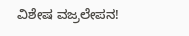ವಿಶೇಷ ವಜ್ರಲೇಪನ!